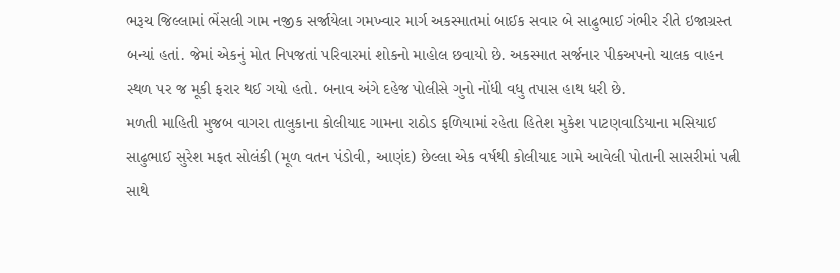ભરૂચ જિલ્લામાં ભેંસલી ગામ નજીક સર્જાયેલા ગમખ્વાર માર્ગ અકસ્માતમાં બાઈક સવાર બે સાઢુભાઈ ગંભીર રીતે ઇજાગ્રસ્ત બન્યાં હતાં. જેમાં એકનું મોત નિપજતાં પરિવારમાં શોકનો માહોલ છવાયો છે. અકસ્માત સર્જનાર પીકઅપનો ચાલક વાહન સ્થળ પર જ મૂકી ફરાર થઈ ગયો હતો. બનાવ અંગે દહેજ પોલીસે ગુનો નોંધી વધુ તપાસ હાથ ધરી છે.
મળતી માહિતી મુજબ વાગરા તાલુકાના કોલીયાદ ગામના રાઠોડ ફળિયામાં રહેતા હિતેશ મુકેશ પાટણવાડિયાના મસિયાઈ સાઢુભાઈ સુરેશ મફત સોલંકી (મૂળ વતન પંડોવી, આણંદ) છેલ્લા એક વર્ષથી કોલીયાદ ગામે આવેલી પોતાની સાસરીમાં પત્ની સાથે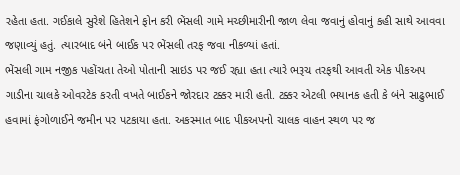રહેતા હતા. ગઈકાલે સુરેશે હિતેશને ફોન કરી ભેંસલી ગામે મચ્છીમારીની જાળ લેવા જવાનું હોવાનું કહી સાથે આવવા જણાવ્યું હતું. ત્યારબાદ બંને બાઈક પર ભેંસલી તરફ જવા નીકળ્યાં હતાં.
ભેંસલી ગામ નજીક પહોંચતા તેઓ પોતાની સાઇડ પર જઈ રહ્યા હતા ત્યારે ભરૂચ તરફથી આવતી એક પીકઅપ ગાડીના ચાલકે ઓવરટેક કરતી વખતે બાઈકને જોરદાર ટક્કર મારી હતી. ટક્કર એટલી ભયાનક હતી કે બંને સાઢુભાઈ હવામાં ફંગોળાઈને જમીન પર પટકાયા હતા. અકસ્માત બાદ પીકઅપનો ચાલક વાહન સ્થળ પર જ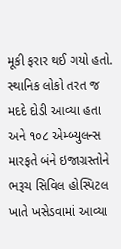મૂકી ફરાર થઈ ગયો હતો.
સ્થાનિક લોકો તરત જ મદદે દોડી આવ્યા હતા અને ૧૦૮ એમ્બ્યુલન્સ મારફતે બંને ઇજાગ્રસ્તોને ભરૂચ સિવિલ હોસ્પિટલ ખાતે ખસેડવામાં આવ્યા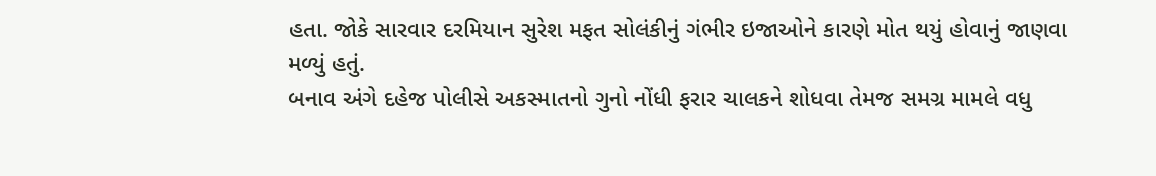હતા. જોકે સારવાર દરમિયાન સુરેશ મફત સોલંકીનું ગંભીર ઇજાઓને કારણે મોત થયું હોવાનું જાણવા મળ્યું હતું.
બનાવ અંગે દહેજ પોલીસે અકસ્માતનો ગુનો નોંધી ફરાર ચાલકને શોધવા તેમજ સમગ્ર મામલે વધુ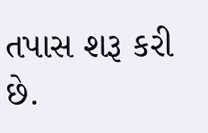તપાસ શરૂ કરી છે.